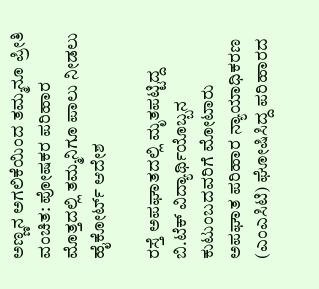ಅಣ್ಣನ ಅಗಲಿಕೆಯಿಂದ ತಮ್ಮನೂ ಪ್ರೀತಿ ವಂಚಿತ: ಪೋಷಕರ ಪರಿಹಾರ ಮೊತ್ತದಲ್ಲಿ ತಮ್ಮನಿಗೂ ಪಾಲು ನೀಡಲು ಹೈಕೋರ್ಟ್ ಆದೇಶ

ರಸ್ತೆ ಅಪಘಾತದಲ್ಲಿ ಮೃತಪಟ್ಟಿದ್ದ ಬಿ.ಟೆಕ್ ವಿದ್ಯಾರ್ಥಿಯೊಬ್ಬನ ಕುಟುಂಬದವರಿಗೆ ಮೋಟಾರು ಅಪಘಾತ ಪರಿಹಾರ ನ್ಯಾಯಾಧಿಕರಣ (ಎಂಎ‌ಸಿಟಿ) ಘೋಷಿಸಿದ್ದ ಪರಿಹಾರದ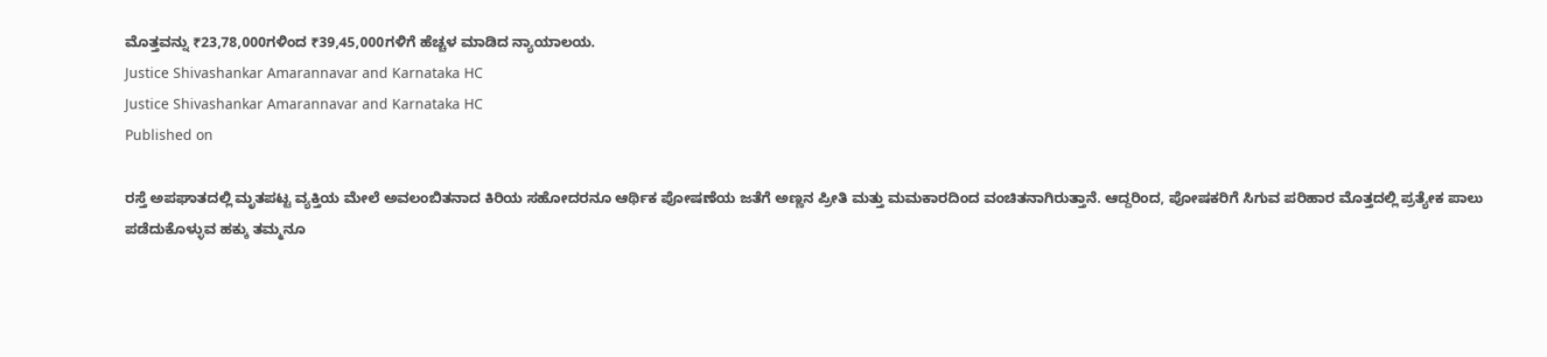ಮೊತ್ತವನ್ನು ₹23,78,000ಗಳಿಂದ ₹39,45,000ಗಳಿಗೆ ಹೆಚ್ಚಳ ಮಾಡಿದ ನ್ಯಾಯಾಲಯ.
Justice Shivashankar Amarannavar and Karnataka HC
Justice Shivashankar Amarannavar and Karnataka HC
Published on

ರಸ್ತೆ ಅಪಘಾತದಲ್ಲಿ ಮೃತಪಟ್ಟ ವ್ಯಕ್ತಿಯ ಮೇಲೆ ಅವಲಂಬಿತನಾದ ಕಿರಿಯ ಸಹೋದರನೂ ಆರ್ಥಿಕ ಪೋಷಣೆಯ ಜತೆಗೆ ಅಣ್ಣನ ಪ್ರೀತಿ ಮತ್ತು ಮಮಕಾರದಿಂದ ವಂಚಿತನಾಗಿರುತ್ತಾನೆ. ಆದ್ದರಿಂದ, ಪೋಷಕರಿಗೆ ಸಿಗುವ ಪರಿಹಾರ ಮೊತ್ತದಲ್ಲಿ ಪ್ರತ್ಯೇಕ ಪಾಲು ಪಡೆದುಕೊಳ್ಳುವ ಹಕ್ಕು ತಮ್ಮನೂ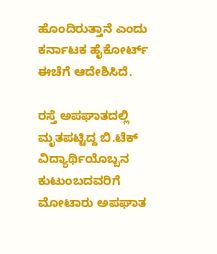ಹೊಂದಿರುತ್ತಾನೆ ಎಂದು ಕರ್ನಾಟಕ ಹೈಕೋರ್ಟ್ ಈಚೆಗೆ ಆದೇಶಿಸಿದೆ.

ರಸ್ತೆ ಅಪಘಾತದಲ್ಲಿ ಮೃತಪಟ್ಟಿದ್ದ ಬಿ.ಟೆಕ್ ವಿದ್ಯಾರ್ಥಿಯೊಬ್ಬನ ಕುಟುಂಬದವರಿಗೆ ಮೋಟಾರು ಅಪಘಾತ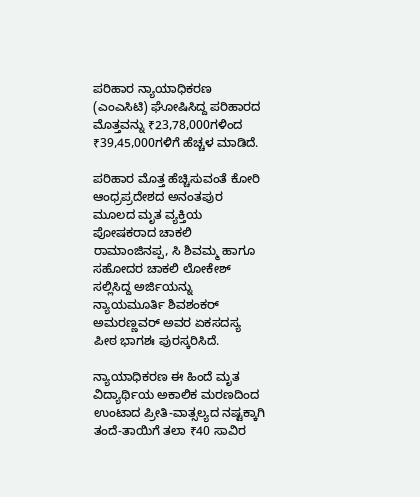ಪರಿಹಾರ ನ್ಯಾಯಾಧಿಕರಣ (ಎಂಎ‌ಸಿಟಿ) ಘೋಷಿಸಿದ್ದ ಪರಿಹಾರದ ಮೊತ್ತವನ್ನು ₹23,78,000ಗಳಿಂದ ₹39,45,000ಗಳಿಗೆ ಹೆಚ್ಚಳ ಮಾಡಿದೆ.

ಪರಿಹಾರ ಮೊತ್ತ ಹೆಚ್ಚಿಸುವಂತೆ ಕೋರಿ ಆಂಧ್ರಪ್ರದೇಶದ ಅನಂತಪುರ ಮೂಲದ ಮೃತ ವ್ಯಕ್ತಿಯ ಪೋಷಕರಾದ ಚಾಕಲಿ ರಾಮಾಂಜಿನಪ್ಪ, ಸಿ ಶಿವಮ್ಮ ಹಾಗೂ ಸಹೋದರ ಚಾಕಲಿ ಲೋಕೇಶ್ ಸಲ್ಲಿಸಿದ್ದ ಅರ್ಜಿಯನ್ನು ನ್ಯಾಯಮೂರ್ತಿ ಶಿವಶಂಕರ್ ಅಮರಣ್ಣವರ್ ಅವರ ಏಕಸದಸ್ಯ ಪೀಠ ಭಾಗಶಃ ಪುರಸ್ಕರಿಸಿದೆ.

ನ್ಯಾಯಾಧಿಕರಣ ಈ ಹಿಂದೆ ಮೃತ ವಿದ್ಯಾರ್ಥಿಯ ಅಕಾಲಿಕ ಮರಣದಿಂದ ಉಂಟಾದ ಪ್ರೀತಿ-ವಾತ್ಸಲ್ಯದ ನಷ್ಟಕ್ಕಾಗಿ ತಂದೆ-ತಾಯಿಗೆ ತಲಾ ₹40 ಸಾವಿರ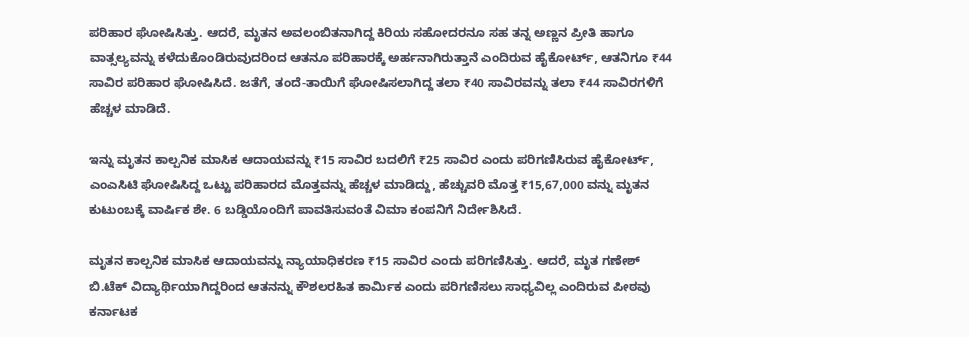ಪರಿಹಾರ ಘೋಷಿಸಿತ್ತು. ಆದರೆ, ಮೃತನ ಅವಲಂಬಿತನಾಗಿದ್ದ ಕಿರಿಯ ಸಹೋದರನೂ ಸಹ ತನ್ನ ಅಣ್ಣನ ಪ್ರೀತಿ ಹಾಗೂ ವಾತ್ಸಲ್ಯವನ್ನು ಕಳೆದುಕೊಂಡಿರುವುದರಿಂದ ಆತನೂ ಪರಿಹಾರಕ್ಕೆ ಅರ್ಹನಾಗಿರುತ್ತಾನೆ ಎಂದಿರುವ ಹೈಕೋರ್ಟ್, ಆತನಿಗೂ ₹44 ಸಾವಿರ ಪರಿಹಾರ ಘೋಷಿಸಿದೆ. ಜತೆಗೆ, ತಂದೆ-ತಾಯಿಗೆ ಘೋಷಿಸಲಾಗಿದ್ದ ತಲಾ ₹40 ಸಾವಿರವನ್ನು ತಲಾ ₹44 ಸಾವಿರಗಳಿಗೆ ಹೆಚ್ಚಳ ಮಾಡಿದೆ.

ಇನ್ನು ಮೃತನ ಕಾಲ್ಪನಿಕ ಮಾಸಿಕ ಆದಾಯವನ್ನು ₹15 ಸಾವಿರ ಬದಲಿಗೆ ₹25 ಸಾವಿರ ಎಂದು ಪರಿಗಣಿಸಿರುವ ಹೈಕೋರ್ಟ್, ಎಂಎಸಿಟಿ ಘೋಷಿಸಿದ್ದ ಒಟ್ಟು ಪರಿಹಾರದ ಮೊತ್ತವನ್ನು ಹೆಚ್ಚಳ ಮಾಡಿದ್ದು, ಹೆಚ್ಚುವರಿ ಮೊತ್ತ ₹15,67,000 ವನ್ನು ಮೃತನ ಕುಟುಂಬಕ್ಕೆ ವಾರ್ಷಿಕ ಶೇ. 6 ಬಡ್ಡಿಯೊಂದಿಗೆ ಪಾವತಿಸುವಂತೆ ವಿಮಾ ಕಂಪನಿಗೆ ನಿರ್ದೇಶಿಸಿದೆ.

ಮೃತನ ಕಾಲ್ಪನಿಕ ಮಾಸಿಕ ಆದಾಯವನ್ನು ನ್ಯಾಯಾಧಿಕರಣ ₹15 ಸಾವಿರ ಎಂದು ಪರಿಗಣಿಸಿತ್ತು. ಆದರೆ, ಮೃತ ಗಣೇಶ್ ಬಿ.ಟೆಕ್ ವಿದ್ಯಾರ್ಥಿಯಾಗಿದ್ದರಿಂದ ಆತನನ್ನು ಕೌಶಲರಹಿತ ಕಾರ್ಮಿಕ ಎಂದು ಪರಿಗಣಿಸಲು ಸಾಧ್ಯವಿಲ್ಲ ಎಂದಿರುವ ಪೀಠವು ಕರ್ನಾಟಕ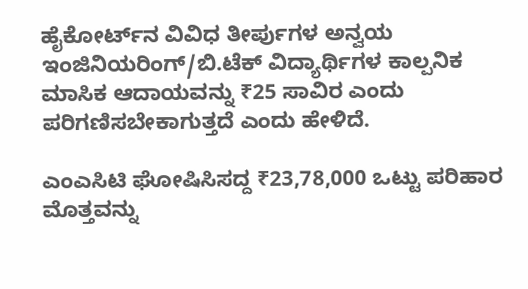ಹೈಕೋರ್ಟ್‌ನ ವಿವಿಧ ತೀರ್ಪುಗಳ ಅನ್ವಯ ಇಂಜಿನಿಯರಿಂಗ್/ಬಿ.ಟೆಕ್ ವಿದ್ಯಾರ್ಥಿಗಳ ಕಾಲ್ಪನಿಕ ಮಾಸಿಕ ಆದಾಯವನ್ನು ₹25 ಸಾವಿರ ಎಂದು ಪರಿಗಣಿಸಬೇಕಾಗುತ್ತದೆ ಎಂದು ಹೇಳಿದೆ.

ಎಂಎ‌ಸಿಟಿ ಘೋಷಿಸಿಸದ್ದ ₹23,78,000 ಒಟ್ಟು ಪರಿಹಾರ ಮೊತ್ತವನ್ನು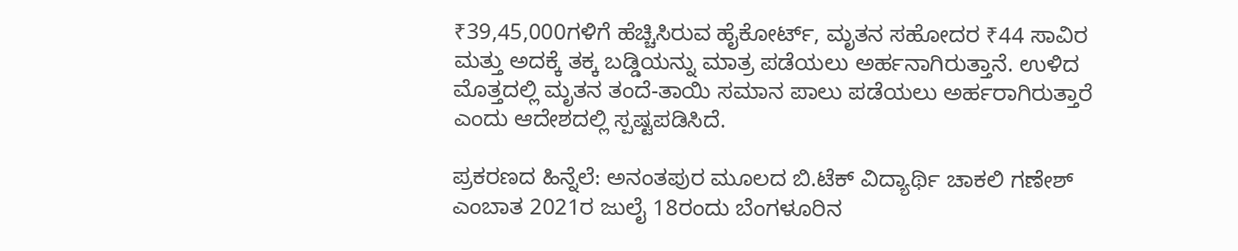₹39,45,000ಗಳಿಗೆ ಹೆಚ್ಚಿಸಿರುವ ಹೈಕೋರ್ಟ್, ಮೃತನ ಸಹೋದರ ₹44 ಸಾವಿರ ಮತ್ತು ಅದಕ್ಕೆ ತಕ್ಕ ಬಡ್ಡಿಯನ್ನು ಮಾತ್ರ ಪಡೆಯಲು ಅರ್ಹನಾಗಿರುತ್ತಾನೆ. ಉಳಿದ ಮೊತ್ತದಲ್ಲಿ ಮೃತನ ತಂದೆ-ತಾಯಿ ಸಮಾನ ಪಾಲು ಪಡೆಯಲು ಅರ್ಹರಾಗಿರುತ್ತಾರೆ ಎಂದು ಆದೇಶದಲ್ಲಿ ಸ್ಪಷ್ಟಪಡಿಸಿದೆ.

ಪ್ರಕರಣದ ಹಿನ್ನೆಲೆ: ಅನಂತಪುರ ಮೂಲದ ಬಿ.ಟೆಕ್ ವಿದ್ಯಾರ್ಥಿ ಚಾಕಲಿ ಗಣೇಶ್ ಎಂಬಾತ 2021ರ ಜುಲೈ 18ರಂದು ಬೆಂಗಳೂರಿನ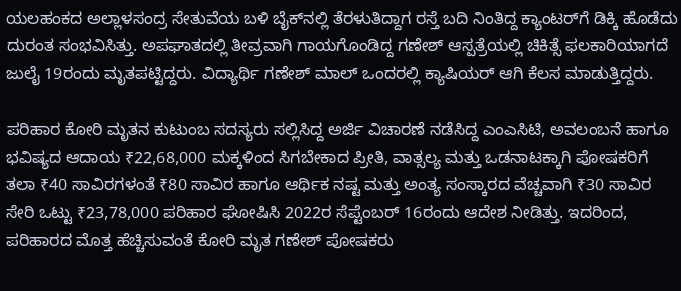ಯಲಹಂಕದ ಅಲ್ಲಾಳಸಂದ್ರ ಸೇತುವೆಯ ಬಳಿ ಬೈಕ್‌ನಲ್ಲಿ ತೆರಳುತಿದ್ದಾಗ ರಸ್ತೆ ಬದಿ ನಿಂತಿದ್ದ ಕ್ಯಾಂಟರ್‌ಗೆ ಡಿಕ್ಕಿ ಹೊಡೆದು ದುರಂತ ಸಂಭವಿಸಿತ್ತು. ಅಪಘಾತದಲ್ಲಿ ತೀವ್ರವಾಗಿ ಗಾಯಗೊಂಡಿದ್ದ ಗಣೇಶ್ ಆಸ್ಪತ್ರೆಯಲ್ಲಿ ಚಿಕಿತ್ಸೆ ಫಲಕಾರಿಯಾಗದೆ ಜುಲೈ 19ರಂದು ಮೃತಪಟ್ಟಿದ್ದರು. ವಿದ್ಯಾರ್ಥಿ ಗಣೇಶ್ ಮಾಲ್ ಒಂದರಲ್ಲಿ ಕ್ಯಾಷಿಯರ್ ಆಗಿ ಕೆಲಸ ಮಾಡುತ್ತಿದ್ದರು.

ಪರಿಹಾರ ಕೋರಿ ಮೃತನ ಕುಟುಂಬ ಸದಸ್ಯರು ಸಲ್ಲಿಸಿದ್ದ ಅರ್ಜಿ ವಿಚಾರಣೆ ನಡೆಸಿದ್ದ ಎಂಎಸಿಟಿ, ಅವಲಂಬನೆ ಹಾಗೂ ಭವಿಷ್ಯದ ಆದಾಯ ₹22,68,000 ಮಕ್ಕಳಿಂದ ಸಿಗಬೇಕಾದ ಪ್ರೀತಿ, ವಾತ್ಸಲ್ಯ ಮತ್ತು ಒಡನಾಟಕ್ಕಾಗಿ ಪೋಷಕರಿಗೆ ತಲಾ ₹40 ಸಾವಿರಗಳಂತೆ ₹80 ಸಾವಿರ ಹಾಗೂ ಆರ್ಥಿಕ ನಷ್ಟ ಮತ್ತು ಅಂತ್ಯ ಸಂಸ್ಕಾರದ ವೆಚ್ಚವಾಗಿ ₹30 ಸಾವಿರ ಸೇರಿ ಒಟ್ಟು ₹23,78,000 ಪರಿಹಾರ ಘೋಷಿಸಿ 2022ರ ಸೆಪ್ಟೆಂಬರ್ 16ರಂದು ಆದೇಶ ನೀಡಿತ್ತು‌. ಇದರಿಂದ, ಪರಿಹಾರದ ಮೊತ್ತ ಹೆಚ್ಚಿಸುವಂತೆ ಕೋರಿ ಮೃತ ಗಣೇಶ್ ಪೋಷಕರು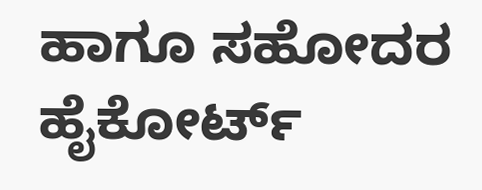ಹಾಗೂ ಸಹೋದರ ಹೈಕೋರ್ಟ್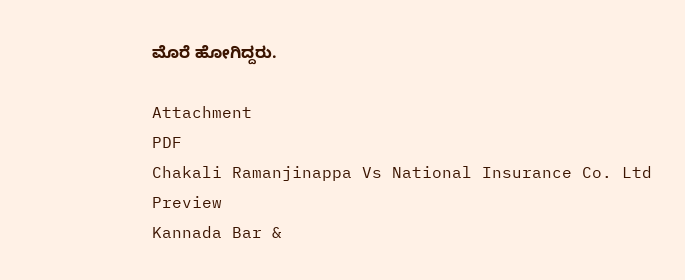ಮೊರೆ ಹೋಗಿದ್ದರು.

Attachment
PDF
Chakali Ramanjinappa Vs National Insurance Co. Ltd
Preview
Kannada Bar &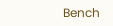Bench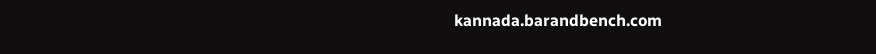kannada.barandbench.com